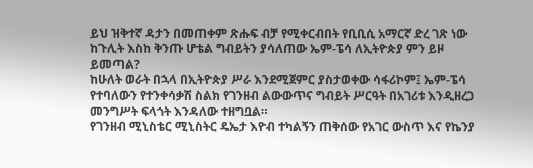ይህ ዝቅተኛ ዳታን በመጠቀም ጽሑፍ ብቻ የሚቀርብበት የቢቢሲ አማርኛ ድረ ገጽ ነው
ከጉሊት እስከ ቅንጡ ሆቴል ግብይትን ያሳለጠው ኤም-ፔሳ ለኢትዮጵያ ምን ይዞ ይመጣል?
ከሁለት ወራት በኋላ በኢትዮጵያ ሥራ እንደሚጀምር ያስታወቀው ሳፋሪኮም፤ ኤም-ፔሳ የተባለውን የተንቀሳቃሽ ስልክ የገንዘብ ልውውጥና ግብይት ሥርዓት በአገሪቱ እንዲዘረጋ መንግሥት ፍላጎት እንዳለው ተዘግቧል።
የገንዘብ ሚኒስቴር ሚኒስትር ዴኤታ እዮብ ተካልኝን ጠቅሰው የአገር ውስጥ እና የኬንያ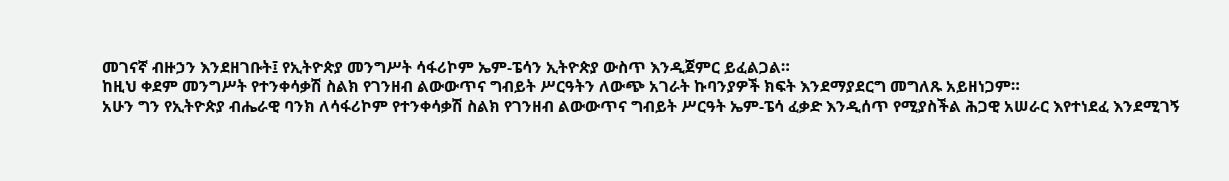መገናኛ ብዙኃን እንደዘገቡት፤ የኢትዮጵያ መንግሥት ሳፋሪኮም ኤም-ፔሳን ኢትዮጵያ ውስጥ እንዲጀምር ይፈልጋል።
ከዚህ ቀደም መንግሥት የተንቀሳቃሽ ስልክ የገንዘብ ልውውጥና ግብይት ሥርዓትን ለውጭ አገራት ኩባንያዎች ክፍት እንደማያደርግ መግለጹ አይዘነጋም።
አሁን ግን የኢትዮጵያ ብሔራዊ ባንክ ለሳፋሪኮም የተንቀሳቃሽ ስልክ የገንዘብ ልውውጥና ግብይት ሥርዓት ኤም-ፔሳ ፈቃድ እንዲሰጥ የሚያስችል ሕጋዊ አሠራር እየተነደፈ እንደሚገኝ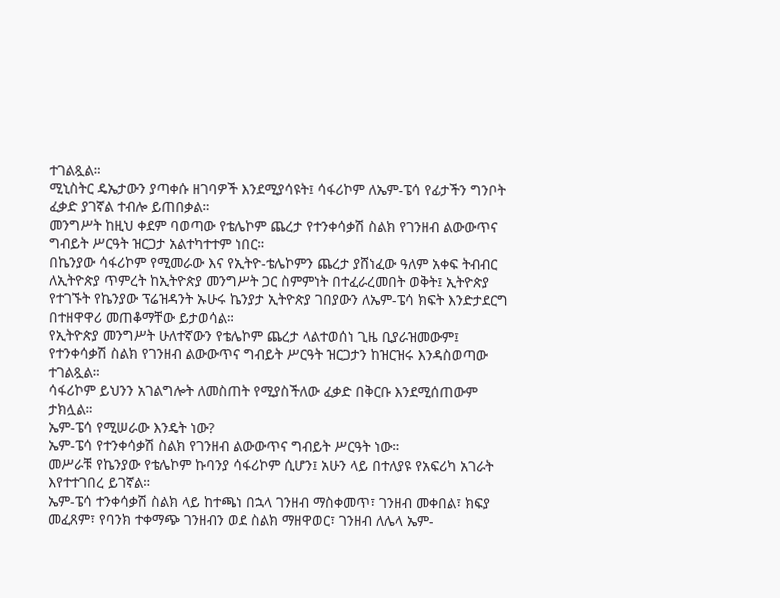ተገልጿል።
ሚኒስትር ዴኤታውን ያጣቀሱ ዘገባዎች እንደሚያሳዩት፤ ሳፋሪኮም ለኤም-ፔሳ የፊታችን ግንቦት ፈቃድ ያገኛል ተብሎ ይጠበቃል።
መንግሥት ከዚህ ቀደም ባወጣው የቴሌኮም ጨረታ የተንቀሳቃሽ ስልክ የገንዘብ ልውውጥና ግብይት ሥርዓት ዝርጋታ አልተካተተም ነበር።
በኬንያው ሳፋሪኮም የሚመራው እና የኢትዮ-ቴሌኮምን ጨረታ ያሸነፈው ዓለም አቀፍ ትብብር ለኢትዮጵያ ጥምረት ከኢትዮጵያ መንግሥት ጋር ስምምነት በተፈራረመበት ወቅት፤ ኢትዮጵያ የተገኙት የኬንያው ፕሬዝዳንት ኡሁሩ ኬንያታ ኢትዮጵያ ገበያውን ለኤም-ፔሳ ክፍት እንድታደርግ በተዘዋዋሪ መጠቆማቸው ይታወሳል።
የኢትዮጵያ መንግሥት ሁለተኛውን የቴሌኮም ጨረታ ላልተወሰነ ጊዜ ቢያራዝመውም፤ የተንቀሳቃሽ ስልክ የገንዘብ ልውውጥና ግብይት ሥርዓት ዝርጋታን ከዝርዝሩ እንዳስወጣው ተገልጿል።
ሳፋሪኮም ይህንን አገልግሎት ለመስጠት የሚያስችለው ፈቃድ በቅርቡ እንደሚሰጠውም ታክሏል።
ኤም-ፔሳ የሚሠራው እንዴት ነው?
ኤም-ፔሳ የተንቀሳቃሽ ስልክ የገንዘብ ልውውጥና ግብይት ሥርዓት ነው።
መሥራቹ የኬንያው የቴሌኮም ኩባንያ ሳፋሪኮም ሲሆን፤ አሁን ላይ በተለያዩ የአፍሪካ አገራት እየተተገበረ ይገኛል።
ኤም-ፔሳ ተንቀሳቃሽ ስልክ ላይ ከተጫነ በኋላ ገንዘብ ማስቀመጥ፣ ገንዘብ መቀበል፣ ክፍያ መፈጸም፣ የባንክ ተቀማጭ ገንዘብን ወደ ስልክ ማዘዋወር፣ ገንዘብ ለሌላ ኤም-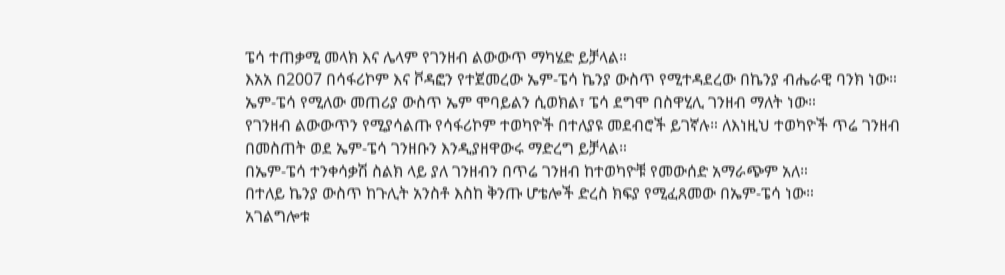ፔሳ ተጠቃሚ መላክ እና ሌላም የገንዘብ ልውውጥ ማካሄድ ይቻላል።
እአአ በ2007 በሳፋሪኮም እና ቮዳፎን የተጀመረው ኤም-ፔሳ ኬንያ ውስጥ የሚተዳደረው በኬንያ ብሔራዊ ባንክ ነው።
ኤም-ፔሳ የሚለው መጠሪያ ውስጥ ኤም ሞባይልን ሲወክል፣ ፔሳ ደግሞ በስዋሂሊ ገንዘብ ማለት ነው።
የገንዘብ ልውውጥን የሚያሳልጡ የሳፋሪኮም ተወካዮች በተለያዩ መደብሮች ይገኛሉ። ለእነዚህ ተወካዮች ጥሬ ገንዘብ በመስጠት ወደ ኤም-ፔሳ ገንዘቡን እንዲያዘዋውሩ ማድረግ ይቻላል።
በኤም-ፔሳ ተንቀሳቃሽ ስልክ ላይ ያለ ገንዘብን በጥሬ ገንዘብ ከተወካዮቹ የመውሰድ አማራጭም አለ።
በተለይ ኬንያ ውስጥ ከጉሊት አንስቶ እስከ ቅንጡ ሆቴሎች ድረስ ክፍያ የሚፈጸመው በኤም-ፔሳ ነው።
አገልግሎቱ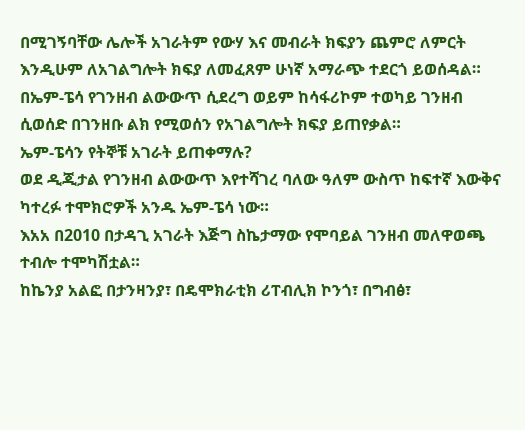በሚገኝባቸው ሌሎች አገራትም የውሃ እና መብራት ክፍያን ጨምሮ ለምርት እንዲሁም ለአገልግሎት ክፍያ ለመፈጸም ሁነኛ አማራጭ ተደርጎ ይወሰዳል።
በኤም-ፔሳ የገንዘብ ልውውጥ ሲደረግ ወይም ከሳፋሪኮም ተወካይ ገንዘብ ሲወሰድ በገንዘቡ ልክ የሚወሰን የአገልግሎት ክፍያ ይጠየቃል።
ኤም-ፔሳን የትኞቹ አገራት ይጠቀማሉ?
ወደ ዲጂታል የገንዘብ ልውውጥ እየተሻገረ ባለው ዓለም ውስጥ ከፍተኛ እውቅና ካተረፉ ተሞክሮዎች አንዱ ኤም-ፔሳ ነው።
እአአ በ2010 በታዳጊ አገራት እጅግ ስኬታማው የሞባይል ገንዘብ መለዋወጫ ተብሎ ተሞካሽቷል።
ከኬንያ አልፎ በታንዛንያ፣ በዴሞክራቲክ ሪፐብሊክ ኮንጎ፣ በግብፅ፣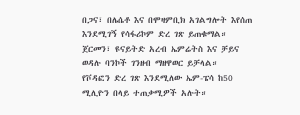በጋና፣ በሌሴቶ እና በሞዛምቢክ አገልግሎት እየሰጠ እንደሚገኝ የሳፋሪኮም ድረ ገጽ ይጠቁማል።
ጀርመን፣ ዩናይትድ አረብ ኤምሬትስ እና ቻይና ወዳሉ ባንኮች ገንዘብ ማዘዋወር ይቻላል።
የቮዳፎን ድረ ገጽ እንደሚለው ኤም-ፔሳ ከ50 ሚሊዮን በላይ ተጠቃሚዎች አሉት።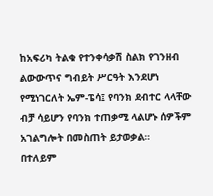ከአፍሪካ ትልቁ የተንቀሳቃሽ ስልክ የገንዘብ ልውውጥና ግብይት ሥርዓት እንደሆነ የሚነገርለት ኤም-ፔሳ፤ የባንክ ደብተር ላላቸው ብቻ ሳይሆን የባንክ ተጠቃሚ ላልሆኑ ሰዎችም አገልግሎት በመስጠት ይታወቃል።
በተለይም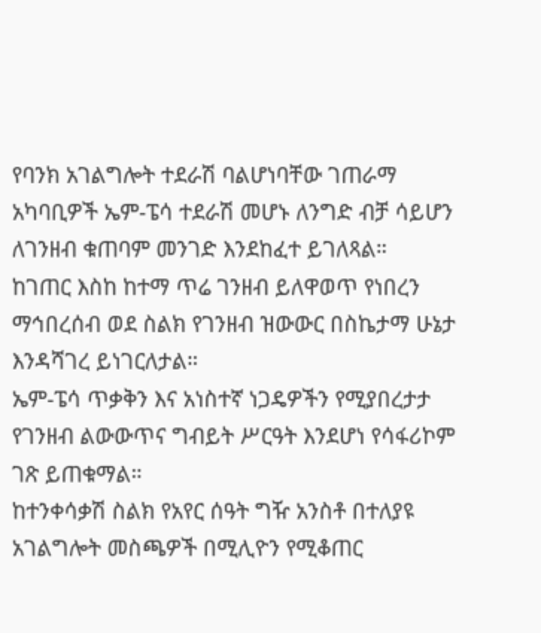የባንክ አገልግሎት ተደራሽ ባልሆነባቸው ገጠራማ አካባቢዎች ኤም-ፔሳ ተደራሽ መሆኑ ለንግድ ብቻ ሳይሆን ለገንዘብ ቁጠባም መንገድ እንደከፈተ ይገለጻል።
ከገጠር እስከ ከተማ ጥሬ ገንዘብ ይለዋወጥ የነበረን ማኅበረሰብ ወደ ስልክ የገንዘብ ዝውውር በስኬታማ ሁኔታ እንዳሻገረ ይነገርለታል።
ኤም-ፔሳ ጥቃቅን እና አነስተኛ ነጋዴዎችን የሚያበረታታ የገንዘብ ልውውጥና ግብይት ሥርዓት እንደሆነ የሳፋሪኮም ገጽ ይጠቁማል።
ከተንቀሳቃሽ ስልክ የአየር ሰዓት ግዥ አንስቶ በተለያዩ አገልግሎት መስጫዎች በሚሊዮን የሚቆጠር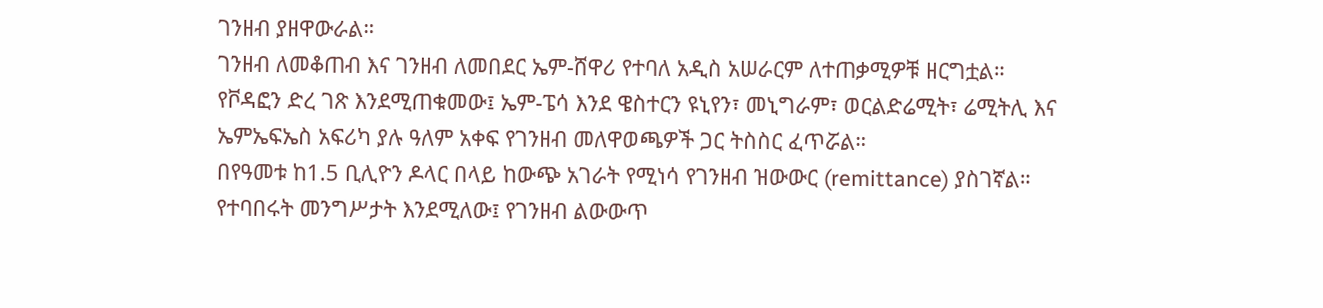ገንዘብ ያዘዋውራል።
ገንዘብ ለመቆጠብ እና ገንዘብ ለመበደር ኤም-ሸዋሪ የተባለ አዲስ አሠራርም ለተጠቃሚዎቹ ዘርግቷል።
የቮዳፎን ድረ ገጽ እንደሚጠቁመው፤ ኤም-ፔሳ እንደ ዌስተርን ዩኒየን፣ መኒግራም፣ ወርልድሬሚት፣ ሬሚትሊ እና ኤምኤፍኤስ አፍሪካ ያሉ ዓለም አቀፍ የገንዘብ መለዋወጫዎች ጋር ትስስር ፈጥሯል።
በየዓመቱ ከ1.5 ቢሊዮን ዶላር በላይ ከውጭ አገራት የሚነሳ የገንዘብ ዝውውር (remittance) ያስገኛል።
የተባበሩት መንግሥታት እንደሚለው፤ የገንዘብ ልውውጥ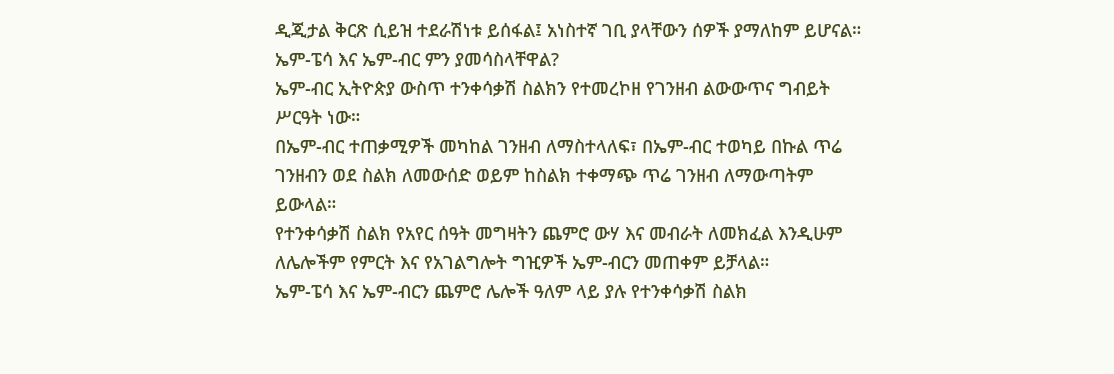ዲጂታል ቅርጽ ሲይዝ ተደራሽነቱ ይሰፋል፤ አነስተኛ ገቢ ያላቸውን ሰዎች ያማለከም ይሆናል።
ኤም-ፔሳ እና ኤም-ብር ምን ያመሳስላቸዋል?
ኤም-ብር ኢትዮጵያ ውስጥ ተንቀሳቃሽ ስልክን የተመረኮዘ የገንዘብ ልውውጥና ግብይት ሥርዓት ነው።
በኤም-ብር ተጠቃሚዎች መካከል ገንዘብ ለማስተላለፍ፣ በኤም-ብር ተወካይ በኩል ጥሬ ገንዘብን ወደ ስልክ ለመውሰድ ወይም ከስልክ ተቀማጭ ጥሬ ገንዘብ ለማውጣትም ይውላል።
የተንቀሳቃሽ ስልክ የአየር ሰዓት መግዛትን ጨምሮ ውሃ እና መብራት ለመክፈል እንዲሁም ለሌሎችም የምርት እና የአገልግሎት ግዢዎች ኤም-ብርን መጠቀም ይቻላል።
ኤም-ፔሳ እና ኤም-ብርን ጨምሮ ሌሎች ዓለም ላይ ያሉ የተንቀሳቃሽ ስልክ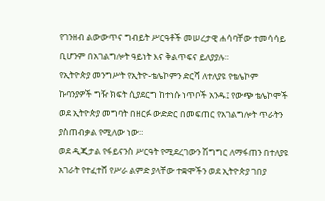የገንዘብ ልውውጥና ግብይት ሥርዓቶች መሠረታዊ ሐሳባቸው ተመሳሳይ ቢሆንም በአገልግሎት ዓይነት እና ቅልጥፍና ይለያያሉ።
የኢትዮጵያ መንግሥት የኢትዮ-ቴሌኮምን ድርሻ ለተለያዩ የቴሌኮም ኩባንያዎች ግዥ ክፍት ሲያደርግ ከተነሱ ነጥቦች አንዱ፤ የውጭ ቴሌኮሞች ወደ ኢትዮጵያ መግባት በዘርፉ ውድድር በመፍጠር የአገልግሎት ጥራትን ያስጠብቃል የሚለው ነው።
ወደ ዲጂታል የፋይናንስ ሥርዓት የሚደረገውን ሽግግር ለማፋጠን በተለያዩ አገራት የተፈተሸ የሥራ ልምድ ያላቸው ተቋሞችን ወደ ኢትዮጵያ ገበያ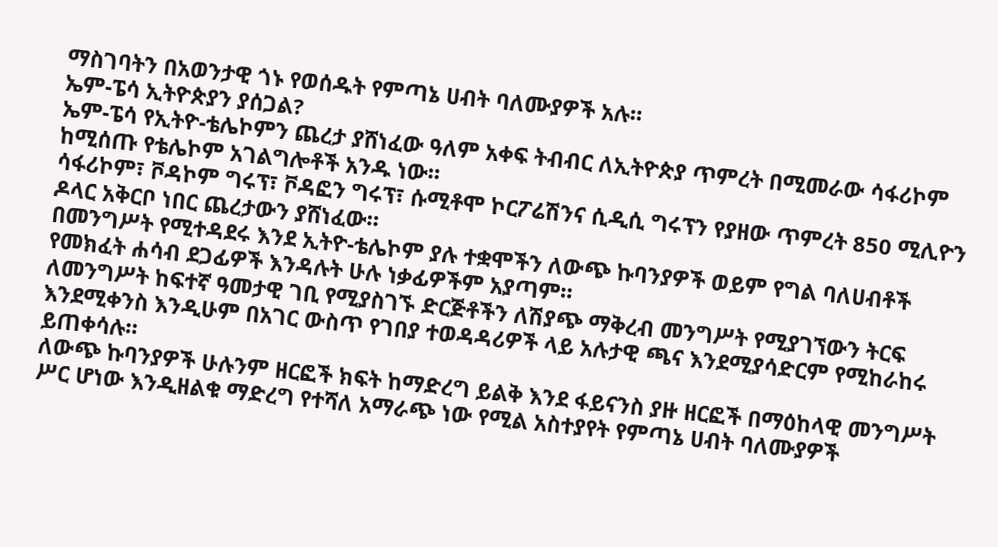ማስገባትን በአወንታዊ ጎኑ የወሰዱት የምጣኔ ሀብት ባለሙያዎች አሉ።
ኤም-ፔሳ ኢትዮጵያን ያሰጋል?
ኤም-ፔሳ የኢትዮ-ቴሌኮምን ጨረታ ያሸነፈው ዓለም አቀፍ ትብብር ለኢትዮጵያ ጥምረት በሚመራው ሳፋሪኮም ከሚሰጡ የቴሌኮም አገልግሎቶች አንዱ ነው።
ሳፋሪኮም፣ ቮዳኮም ግሩፕ፣ ቮዳፎን ግሩፕ፣ ሱሚቶሞ ኮርፖሬሽንና ሲዲሲ ግሩፕን የያዘው ጥምረት 850 ሚሊዮን ዶላር አቅርቦ ነበር ጨረታውን ያሸነፈው።
በመንግሥት የሚተዳደሩ እንደ ኢትዮ-ቴሌኮም ያሉ ተቋሞችን ለውጭ ኩባንያዎች ወይም የግል ባለሀብቶች የመክፈት ሐሳብ ደጋፊዎች እንዳሉት ሁሉ ነቃፊዎችም አያጣም።
ለመንግሥት ከፍተኛ ዓመታዊ ገቢ የሚያስገኙ ድርጅቶችን ለሽያጭ ማቅረብ መንግሥት የሚያገኘውን ትርፍ እንደሚቀንስ እንዲሁም በአገር ውስጥ የገበያ ተወዳዳሪዎች ላይ አሉታዊ ጫና እንደሚያሳድርም የሚከራከሩ ይጠቀሳሉ።
ለውጭ ኩባንያዎች ሁሉንም ዘርፎች ክፍት ከማድረግ ይልቅ እንደ ፋይናንስ ያዙ ዘርፎች በማዕከላዊ መንግሥት ሥር ሆነው እንዲዘልቁ ማድረግ የተሻለ አማራጭ ነው የሚል አስተያየት የምጣኔ ሀብት ባለሙያዎች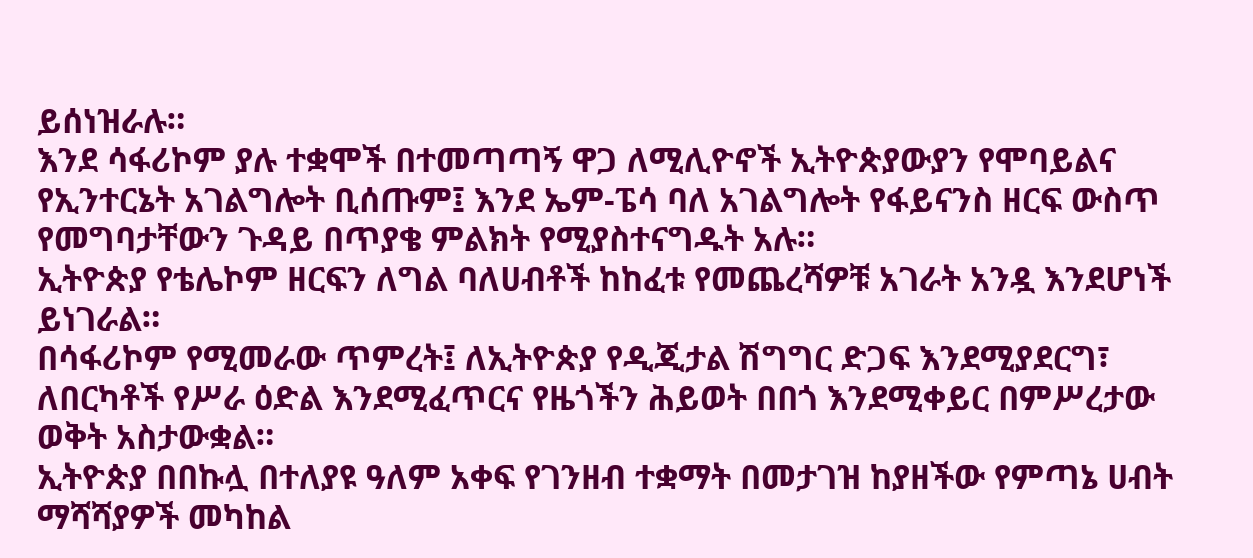ይሰነዝራሉ።
እንደ ሳፋሪኮም ያሉ ተቋሞች በተመጣጣኝ ዋጋ ለሚሊዮኖች ኢትዮጵያውያን የሞባይልና የኢንተርኔት አገልግሎት ቢሰጡም፤ እንደ ኤም-ፔሳ ባለ አገልግሎት የፋይናንስ ዘርፍ ውስጥ የመግባታቸውን ጉዳይ በጥያቄ ምልክት የሚያስተናግዱት አሉ።
ኢትዮጵያ የቴሌኮም ዘርፍን ለግል ባለሀብቶች ከከፈቱ የመጨረሻዎቹ አገራት አንዷ እንደሆነች ይነገራል።
በሳፋሪኮም የሚመራው ጥምረት፤ ለኢትዮጵያ የዲጂታል ሽግግር ድጋፍ እንደሚያደርግ፣ ለበርካቶች የሥራ ዕድል እንደሚፈጥርና የዜጎችን ሕይወት በበጎ እንደሚቀይር በምሥረታው ወቅት አስታውቋል።
ኢትዮጵያ በበኩሏ በተለያዩ ዓለም አቀፍ የገንዘብ ተቋማት በመታገዝ ከያዘችው የምጣኔ ሀብት ማሻሻያዎች መካከል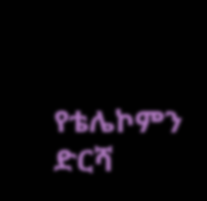የቴሌኮምን ድርሻ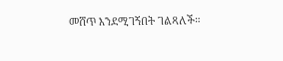መሸጥ እንደሚገኝበት ገልጻለች።